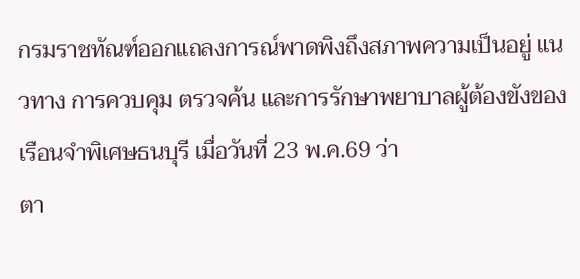กรมราชทัณฑ์ออกแถลงการณ์พาดพิงถึงสภาพความเป็นอยู่ แนวทาง การควบคุม ตรวจค้น และการรักษาพยาบาลผู้ต้องขังของเรือนจำพิเศษธนบุรี เมื่อวันที่ 23 พ.ค.69 ว่า
ตา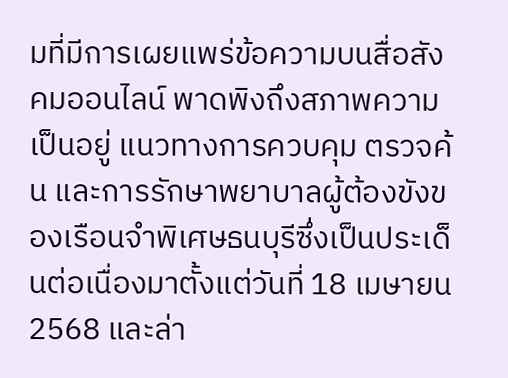มที่มีการเผยแพร่ข้อความบนสื่อสังคมออนไลน์ พาดพิงถึงสภาพความเป็นอยู่ แนวทางการควบคุม ตรวจค้น และการรักษาพยาบาลผู้ต้องขังของเรือนจำพิเศษธนบุรีซึ่งเป็นประเด็นต่อเนื่องมาตั้งแต่วันที่ 18 เมษายน 2568 และล่า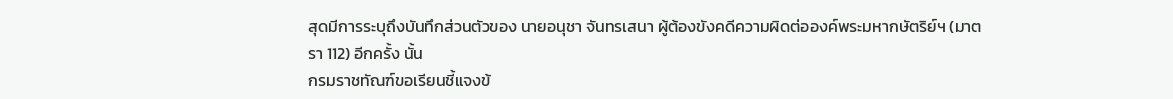สุดมีการระบุถึงบันทึกส่วนตัวของ นายอนุชา จันทรเสนา ผู้ต้องขังคดีความผิดต่อองค์พระมหากษัตริย์ฯ (มาตรา 112) อีกครั้ง นั้น
กรมราชทัณฑ์ขอเรียนชี้แจงข้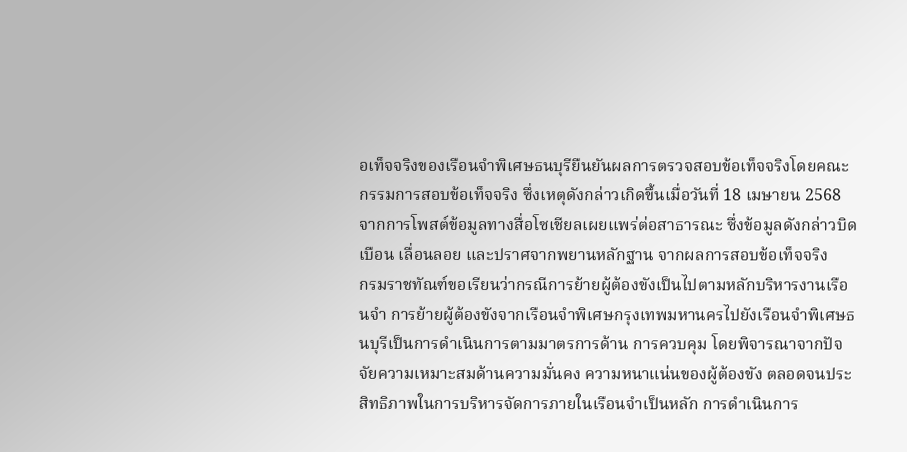อเท็จจริงของเรือนจำพิเศษธนบุรียืนยันผลการตรวจสอบข้อเท็จจริงโดยคณะกรรมการสอบข้อเท็จจริง ซึ่งเหตุดังกล่าวเกิดขึ้นเมื่อวันที่ 18 เมษายน 2568 จากการโพสต์ข้อมูลทางสื่อโซเชียลเผยแพร่ต่อสาธารณะ ซึ่งข้อมูลดังกล่าวบิดเบือน เลื่อนลอย และปราศจากพยานหลักฐาน จากผลการสอบข้อเท็จจริง
กรมราชทัณฑ์ขอเรียนว่ากรณีการย้ายผู้ต้องขังเป็นไปตามหลักบริหารงานเรือนจำ การย้ายผู้ต้องขังจากเรือนจำพิเศษกรุงเทพมหานครไปยังเรือนจำพิเศษธนบุรีเป็นการดำเนินการตามมาตรการด้าน การควบคุม โดยพิจารณาจากปัจจัยความเหมาะสมด้านความมั่นคง ความหนาแน่นของผู้ต้องขัง ตลอดจนประสิทธิภาพในการบริหารจัดการภายในเรือนจำเป็นหลัก การดำเนินการ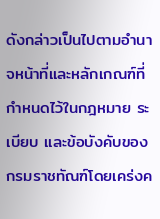ดังกล่าวเป็นไปตามอำนาจหน้าที่และหลักเกณฑ์ที่กำหนดไว้ในกฎหมาย ระเบียบ และข้อบังคับของกรมราชทัณฑ์โดยเคร่งค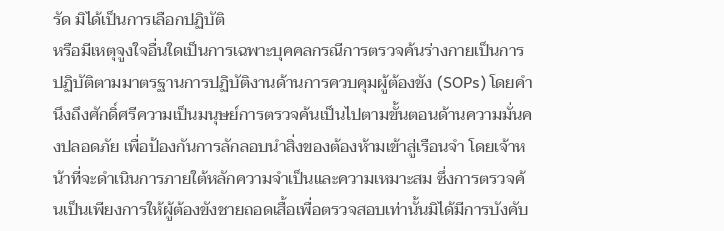รัด มิได้เป็นการเลือกปฏิบัติ
หรือมีเหตุจูงใจอื่นใดเป็นการเฉพาะบุคคลกรณีการตรวจค้นร่างกายเป็นการปฏิบัติตามมาตรฐานการปฏิบัติงานด้านการควบคุมผู้ต้องขัง (SOPs) โดยคำนึงถึงศักดิ์ศรีความเป็นมนุษย์การตรวจค้นเป็นไปตามขั้นตอนด้านความมั่นคงปลอดภัย เพื่อป้องกันการลักลอบนำสิ่งของต้องห้ามเข้าสู่เรือนจำ โดยเจ้าหน้าที่จะดำเนินการภายใต้หลักความจำเป็นและความเหมาะสม ซึ่งการตรวจค้นเป็นเพียงการให้ผู้ต้องขังชายถอดเสื้อเพื่อตรวจสอบเท่านั้นมิได้มีการบังคับ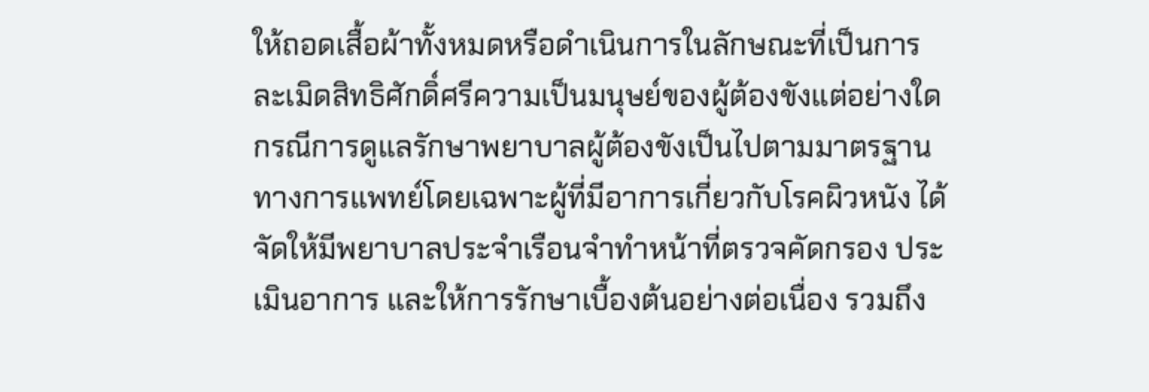ให้ถอดเสื้อผ้าทั้งหมดหรือดำเนินการในลักษณะที่เป็นการละเมิดสิทธิศักดิ์ศรีความเป็นมนุษย์ของผู้ต้องขังแต่อย่างใด กรณีการดูแลรักษาพยาบาลผู้ต้องขังเป็นไปตามมาตรฐานทางการแพทย์โดยเฉพาะผู้ที่มีอาการเกี่ยวกับโรคผิวหนัง ได้จัดให้มีพยาบาลประจำเรือนจำทำหน้าที่ตรวจคัดกรอง ประเมินอาการ และให้การรักษาเบื้องต้นอย่างต่อเนื่อง รวมถึง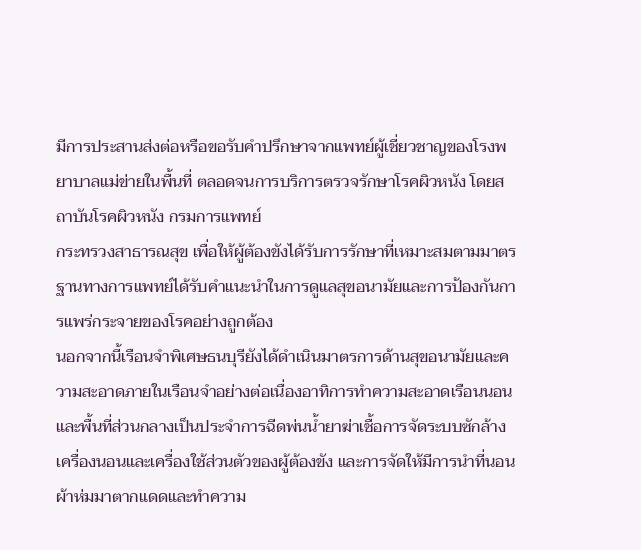มีการประสานส่งต่อหรือขอรับคำปรึกษาจากแพทย์ผู้เชี่ยวชาญของโรงพยาบาลแม่ข่ายในพื้นที่ ตลอดจนการบริการตรวจรักษาโรคผิวหนัง โดยสถาบันโรคผิวหนัง กรมการแพทย์
กระทรวงสาธารณสุข เพื่อให้ผู้ต้องขังได้รับการรักษาที่เหมาะสมตามมาตรฐานทางการแพทย์ได้รับคำแนะนำในการดูแลสุขอนามัยและการป้องกันการแพร่กระจายของโรคอย่างถูกต้อง
นอกจากนี้เรือนจำพิเศษธนบุรียังได้ดำเนินมาตรการด้านสุขอนามัยและความสะอาดภายในเรือนจำอย่างต่อเนื่องอาทิการทำความสะอาดเรือนนอนและพื้นที่ส่วนกลางเป็นประจำการฉีดพ่นน้ำยาฆ่าเชื้อการจัดระบบซักล้างเครื่องนอนและเครื่องใช้ส่วนตัวของผู้ต้องขัง และการจัดให้มีการนำที่นอนผ้าห่มมาตากแดดและทำความ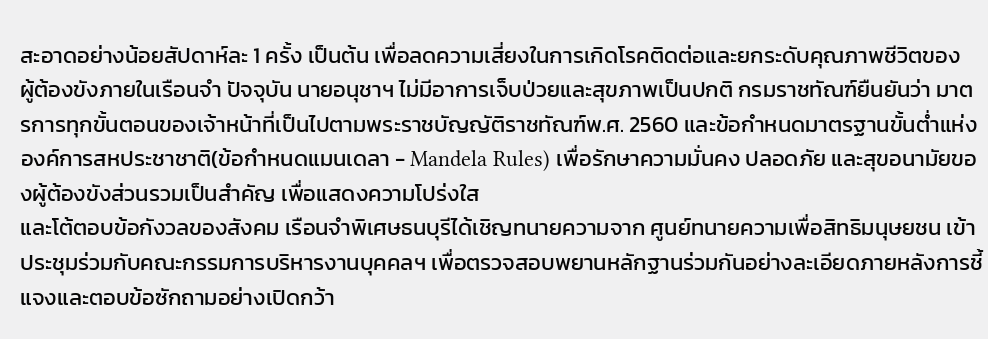สะอาดอย่างน้อยสัปดาห์ละ 1 ครั้ง เป็นต้น เพื่อลดความเสี่ยงในการเกิดโรคติดต่อและยกระดับคุณภาพชีวิตของ
ผู้ต้องขังภายในเรือนจำ ปัจจุบัน นายอนุชาฯ ไม่มีอาการเจ็บป่วยและสุขภาพเป็นปกติ กรมราชทัณฑ์ยืนยันว่า มาตรการทุกขั้นตอนของเจ้าหน้าที่เป็นไปตามพระราชบัญญัติราชทัณฑ์พ.ศ. 2560 และข้อกำหนดมาตรฐานขั้นต่ำแห่งองค์การสหประชาชาติ(ข้อกำหนดแมนเดลา - Mandela Rules) เพื่อรักษาความมั่นคง ปลอดภัย และสุขอนามัยของผู้ต้องขังส่วนรวมเป็นสำคัญ เพื่อแสดงความโปร่งใส
และโต้ตอบข้อกังวลของสังคม เรือนจำพิเศษธนบุรีได้เชิญทนายความจาก ศูนย์ทนายความเพื่อสิทธิมนุษยชน เข้าประชุมร่วมกับคณะกรรมการบริหารงานบุคคลฯ เพื่อตรวจสอบพยานหลักฐานร่วมกันอย่างละเอียดภายหลังการชี้แจงและตอบข้อซักถามอย่างเปิดกว้า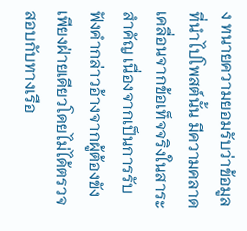ง ทนายความยอมรับว่าข้อมูลที่นำไปโพสต์นั้น มีความคลาดเคลื่อนจากข้อเท็จจริงในสาระสำคัญ เนื่องจากเป็นการรับฟังคำกล่าวอ้างจากผู้ต้องขังเพียงฝ่ายเดียวโดยไม่ได้ตรวจสอบกับทางเรือ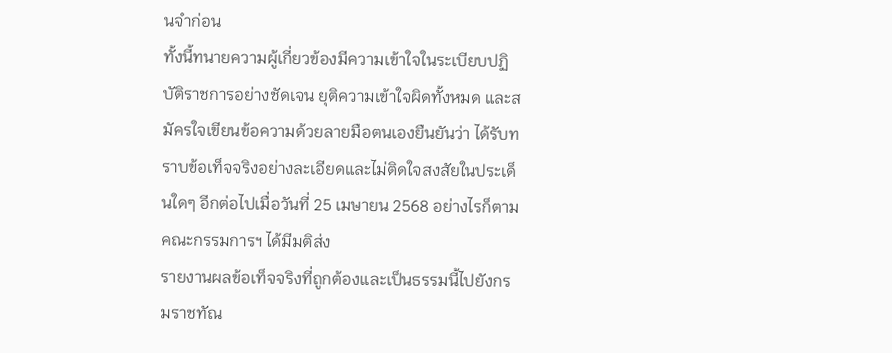นจำก่อน
ทั้งนี้ทนายความผู้เกี่ยวข้องมีความเข้าใจในระเบียบปฏิบัติราชการอย่างชัดเจน ยุติความเข้าใจผิดทั้งหมด และสมัครใจเขียนข้อความด้วยลายมือตนเองยืนยันว่า ได้รับทราบข้อเท็จจริงอย่างละเอียดและไม่ติดใจสงสัยในประเด็นใดๆ อีกต่อไปเมื่อวันที่ 25 เมษายน 2568 อย่างไรก็ตามคณะกรรมการฯ ได้มีมติส่ง
รายงานผลข้อเท็จจริงที่ถูกต้องและเป็นธรรมนี้ไปยังกรมราชทัณ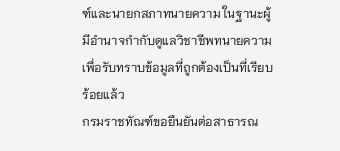ฑ์และนายกสภาทนายความ ในฐานะผู้มีอำนาจกำกับดูแลวิชาชีพทนายความ เพื่อรับทราบข้อมูลที่ถูกต้องเป็นที่เรียบร้อยแล้ว
กรมราชทัณฑ์ขอยืนยันต่อสาธารณ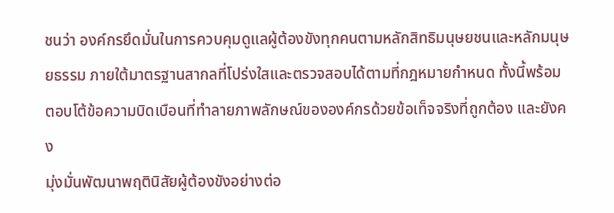ชนว่า องค์กรยึดมั่นในการควบคุมดูแลผู้ต้องขังทุกคนตามหลักสิทธิมนุษยชนและหลักมนุษยธรรม ภายใต้มาตรฐานสากลที่โปร่งใสและตรวจสอบได้ตามที่กฎหมายกำหนด ทั้งนี้พร้อมตอบโต้ข้อความบิดเบือนที่ทำลายภาพลักษณ์ขององค์กรด้วยข้อเท็จจริงที่ถูกต้อง และยังคง
มุ่งมั่นพัฒนาพฤตินิสัยผู้ต้องขังอย่างต่อ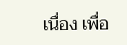เนื่อง เพื่อ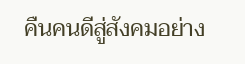คืนคนดีสู่สังคมอย่าง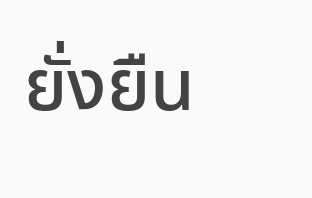ยั่งยืน